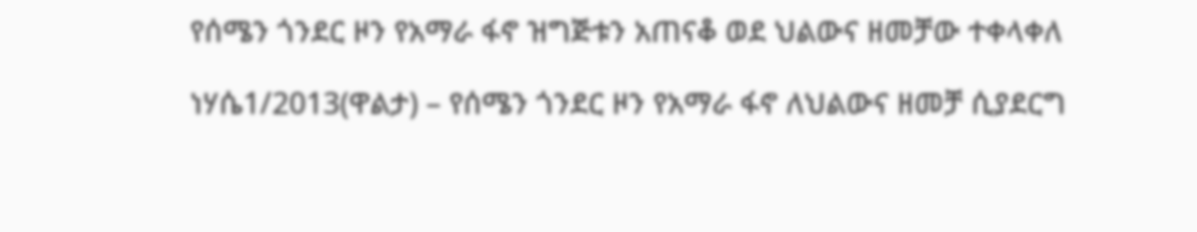የሰሜን ጎንደር ዞን የአማራ ፋኖ ዝግጅቱን አጠናቆ ወደ ህልውና ዘመቻው ተቀላቀለ

ነሃሴ1/2013(ዋልታ) – የሰሜን ጎንደር ዞን የአማራ ፋኖ ለህልውና ዘመቻ ሲያደርግ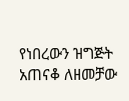የነበረውን ዝግጅት አጠናቆ ለዘመቻው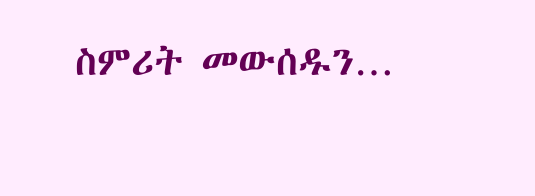ስምሪት መውሰዱን…